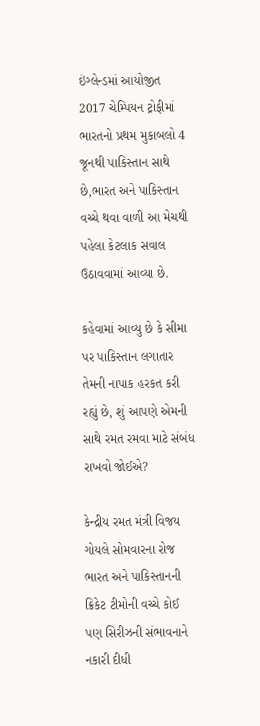ઇંગ્લેન્ડમાં આયોજીત 2017 ચેમ્પિયન ટ્રોફીમાં ભારતનો પ્રથમ મુકાબલો 4 જૂનથી પાકિસ્તાન સાથે છે,ભારત અને પાકિસ્તાન વચ્ચે થવા વાળી આ મેચથી પહેલા કેટલાક સવાલ ઉઠાવવામાં આવ્યા છે.

કહેવામાં આવ્યુ છે કે સીમા પર પાકિસ્તાન લગાતાર તેમની નાપાક હરકત કરી રહ્યું છે, શું આપણે એમની સાથે રમત રમવા માટે સંબંધ રાખવો જોઈએ?

કેન્દ્રીય રમત મંત્રી વિજય ગોયલે સોમવારના રોજ ભારત અને પાકિસ્તાનની ક્રિકેટ ટીમોની વચ્ચે કોઈ પણ સિરીઝની સંભાવનાને નકારી દીધી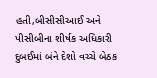હતી,બીસીસીઆઈ અને પીસીબીના શીર્ષક અધિકારી દુબઈમાં બંને દેશો વચ્ચે બેઠક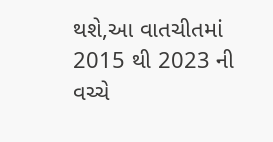થશે,આ વાતચીતમાં 2015 થી 2023 ની વચ્ચે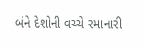બંને દેશોની વચ્ચે રમાનારી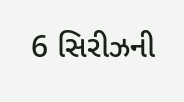6 સિરીઝની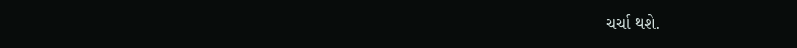ચર્ચા થશે.